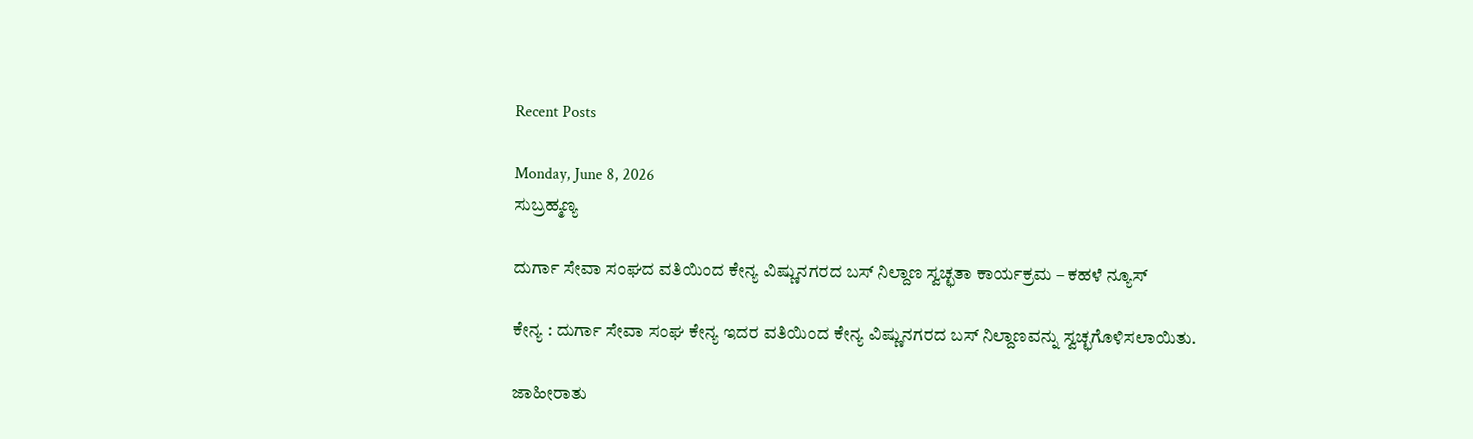Recent Posts

Monday, June 8, 2026
ಸುಬ್ರಹ್ಮಣ್ಯ

ದುರ್ಗಾ ಸೇವಾ ಸಂಘದ ವತಿಯಿಂದ ಕೇನ್ಯ ವಿಷ್ಣುನಗರದ ಬಸ್ ನಿಲ್ದಾಣ ಸ್ವಚ್ಛತಾ ಕಾರ್ಯಕ್ರಮ – ಕಹಳೆ ನ್ಯೂಸ್

ಕೇನ್ಯ : ದುರ್ಗಾ ಸೇವಾ ಸಂಘ ಕೇನ್ಯ ಇದರ ವತಿಯಿಂದ ಕೇನ್ಯ ವಿಷ್ಣುನಗರದ ಬಸ್ ನಿಲ್ದಾಣವನ್ನು ಸ್ವಚ್ಛಗೊಳಿಸಲಾಯಿತು.

ಜಾಹೀರಾತು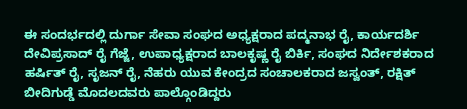ಈ ಸಂದರ್ಭದಲ್ಲಿ ದುರ್ಗಾ ಸೇವಾ ಸಂಘದ ಅಧ್ಯಕ್ಷರಾದ ಪದ್ಮನಾಭ ರೈ, ಕಾರ್ಯದರ್ಶಿ ದೇವಿಪ್ರಸಾದ್ ರೈ ಗೆಜ್ಜೆ, ಉಪಾಧ್ಯಕ್ಷರಾದ ಬಾಲಕೃಷ್ಣ ರೈ ಬಿರ್ಕಿ, ಸಂಘದ ನಿರ್ದೇಶಕರಾದ ಹರ್ಷಿತ್ ರೈ, ಸೃಜನ್ ರೈ, ನೆಹರು ಯುವ ಕೇಂದ್ರದ ಸಂಚಾಲಕರಾದ ಜಸ್ವಂತ್, ರಕ್ಷಿತ್ ಬೀದಿಗುಡ್ಡೆ ಮೊದಲದವರು ಪಾಲ್ಗೊಂಡಿದ್ದರು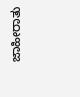ಜಾಹೀರಾತು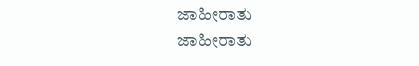ಜಾಹೀರಾತು
ಜಾಹೀರಾತು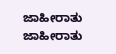ಜಾಹೀರಾತು
ಜಾಹೀರಾತು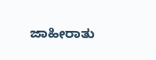ಜಾಹೀರಾತು